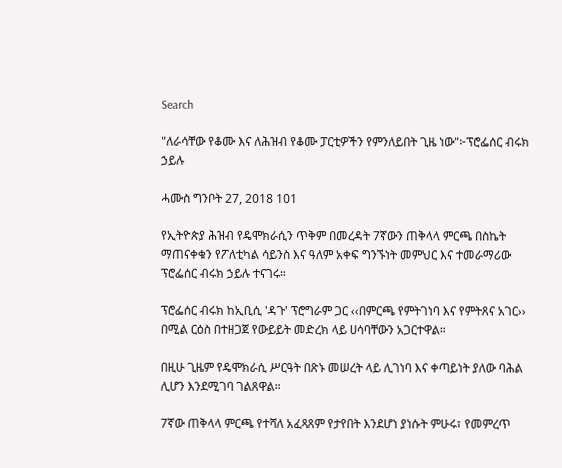Search

"ለራሳቸው የቆሙ እና ለሕዝብ የቆሙ ፓርቲዎችን የምንለይበት ጊዜ ነው"፦ፕሮፌሰር ብሩክ ኃይሉ

ሓሙስ ግንቦት 27, 2018 101

የኢትዮጵያ ሕዝብ የዴሞክራሲን ጥቅም በመረዳት 7ኛውን ጠቅላላ ምርጫ በስኬት ማጠናቀቁን የፖለቲካል ሳይንስ እና ዓለም አቀፍ ግንኙነት መምህር እና ተመራማሪው ፕሮፌሰር ብሩክ ኃይሉ ተናገሩ።

ፕሮፌሰር ብሩክ ከኢቢሲ 'ዳጉ' ፕሮግራም ጋር ‹‹በምርጫ የምትገነባ እና የምትጸና አገር›› በሚል ርዕስ በተዘጋጀ የውይይት መድረክ ላይ ሀሳባቸውን አጋርተዋል።

በዚሁ ጊዜም የዴሞክራሲ ሥርዓት በጽኑ መሠረት ላይ ሊገነባ እና ቀጣይነት ያለው ባሕል ሊሆን እንደሚገባ ገልጸዋል።

7ኛው ጠቅላላ ምርጫ የተሻለ አፈጻጸም የታየበት እንደሆነ ያነሱት ምሁሩ፣ የመምረጥ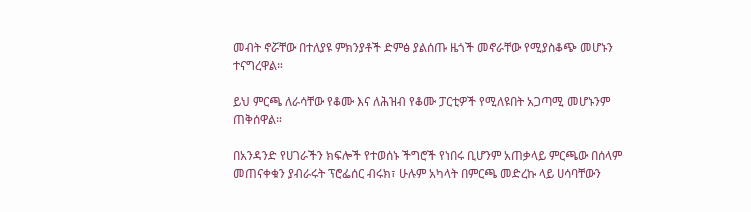መብት ኖሯቸው በተለያዩ ምክንያቶች ድምፅ ያልሰጡ ዜጎች መኖራቸው የሚያስቆጭ መሆኑን ተናግረዋል።

ይህ ምርጫ ለራሳቸው የቆሙ እና ለሕዝብ የቆሙ ፓርቲዎች የሚለዩበት አጋጣሚ መሆኑንም ጠቅሰዋል።

በአንዳንድ የሀገራችን ክፍሎች የተወሰኑ ችግሮች የነበሩ ቢሆንም አጠቃላይ ምርጫው በሰላም መጠናቀቁን ያብራሩት ፕሮፌሰር ብሩክ፣ ሁሉም አካላት በምርጫ መድረኩ ላይ ሀሳባቸውን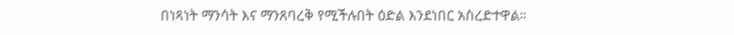በነጻነት ማንሳት እና ማንጸባረቅ የሚችሉበት ዕድል እንደነበር አስረድተዋል።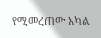የሚመረጠው አካል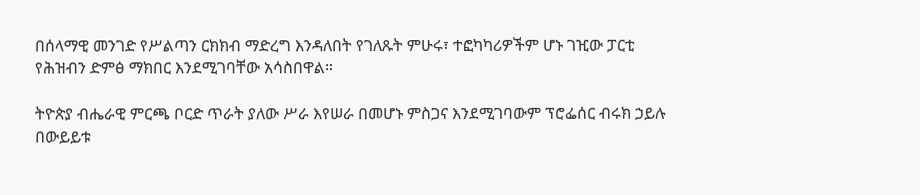በሰላማዊ መንገድ የሥልጣን ርክክብ ማድረግ እንዳለበት የገለጹት ምሁሩ፣ ተፎካካሪዎችም ሆኑ ገዢው ፓርቲ የሕዝብን ድምፅ ማክበር እንደሚገባቸው አሳስበዋል።

ትዮጵያ ብሔራዊ ምርጫ ቦርድ ጥራት ያለው ሥራ እየሠራ በመሆኑ ምስጋና እንደሚገባውም ፕሮፌሰር ብሩክ ኃይሉ በውይይቱ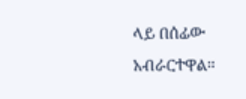ላይ በሰፊው አብራርተዋል።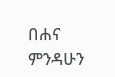በሐና ምንዳሁን